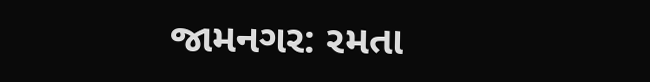જામનગર: રમતા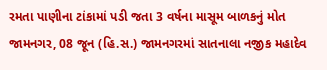રમતા પાણીના ટાંકામાં પડી જતા 3 વર્ષના માસૂમ બાળકનું મોત
જામનગર, 08 જૂન (હિ.સ.) જામનગરમાં સાતનાલા નજીક મહાદેવ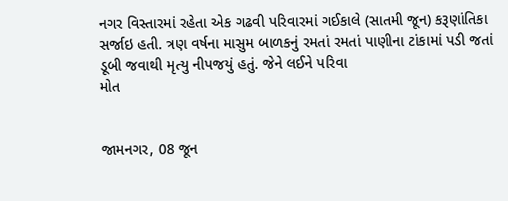નગર વિસ્તારમાં રહેતા એક ગઢવી પરિવારમાં ગઈકાલે (સાતમી જૂન) કરૂણાંતિકા સર્જાઇ હતી. ત્રણ વર્ષના માસુમ બાળકનું રમતાં રમતાં પાણીના ટાંકામાં પડી જતાં ડૂબી જવાથી મૃત્યુ નીપજયું હતું. જેને લઈને પરિવા
મોત


જામનગર, 08 જૂન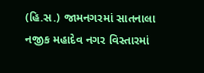(હિ.સ.) જામનગરમાં સાતનાલા નજીક મહાદેવ નગર વિસ્તારમાં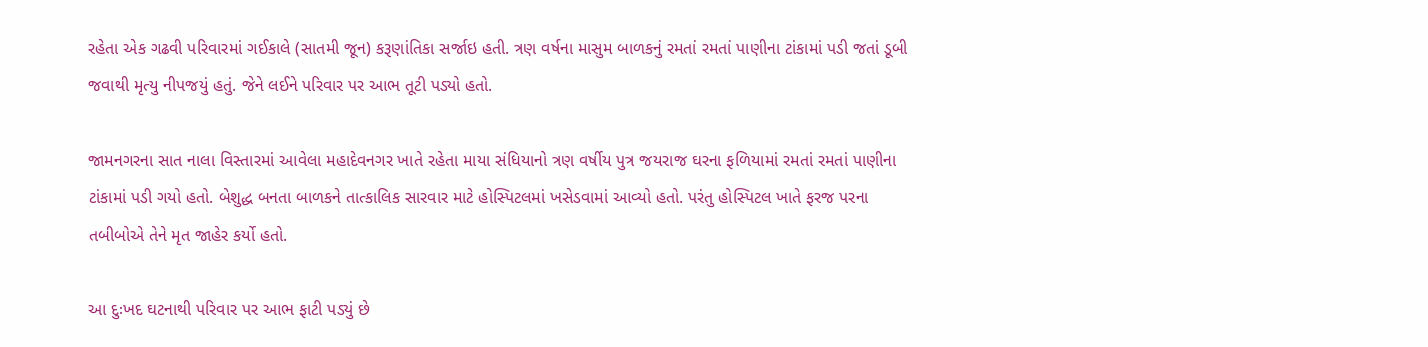રહેતા એક ગઢવી પરિવારમાં ગઈકાલે (સાતમી જૂન) કરૂણાંતિકા સર્જાઇ હતી. ત્રણ વર્ષના માસુમ બાળકનું રમતાં રમતાં પાણીના ટાંકામાં પડી જતાં ડૂબી જવાથી મૃત્યુ નીપજયું હતું. જેને લઈને પરિવાર પર આભ તૂટી પડ્યો હતો.

જામનગરના સાત નાલા વિસ્તારમાં આવેલા મહાદેવનગર ખાતે રહેતા માયા સંધિયાનો ત્રણ વર્ષીય પુત્ર જયરાજ ઘરના ફળિયામાં રમતાં રમતાં પાણીના ટાંકામાં પડી ગયો હતો. બેશુદ્ધ બનતા બાળકને તાત્કાલિક સારવાર માટે હોસ્પિટલમાં ખસેડવામાં આવ્યો હતો. પરંતુ હોસ્પિટલ ખાતે ફરજ પરના તબીબોએ તેને મૃત જાહેર કર્યો હતો.

આ દુઃખદ ઘટનાથી પરિવાર પર આભ ફાટી પડ્યું છે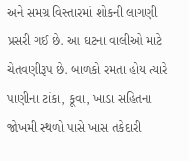અને સમગ્ર વિસ્તારમાં શોકની લાગણી પ્રસરી ગઈ છે. આ ઘટના વાલીઓ માટે ચેતવણીરૂપ છે. બાળકો રમતા હોય ત્યારે પાણીના ટાંકા, કૂવા, ખાડા સહિતના જોખમી સ્થળો પાસે ખાસ તકેદારી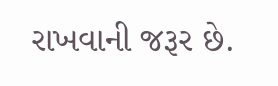રાખવાની જરૂર છે.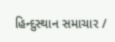હિન્દુસ્થાન સમાચાર /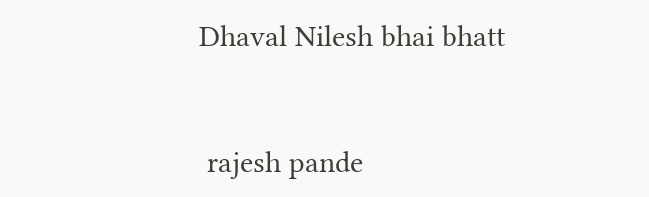Dhaval Nilesh bhai bhatt


 rajesh pande